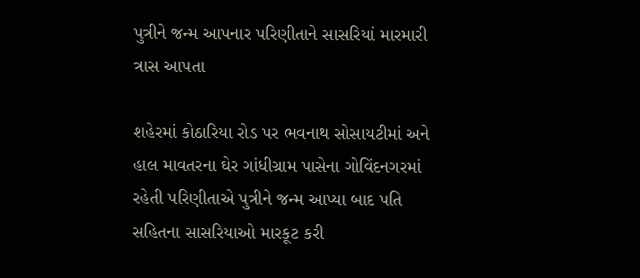પુત્રીને જન્મ આપનાર પરિણીતાને સાસરિયાં મારમારી ત્રાસ આપતા

શહેરમાં કોઠારિયા રોડ પર ભવનાથ સોસાયટીમાં અને હાલ માવતરના ઘેર ગાંધીગ્રામ પાસેના ગોવિંદનગરમાં રહેતી પરિણીતાએ પુત્રીને જન્મ આપ્યા બાદ પતિ સહિતના સાસરિયાઓ મારકૂટ કરી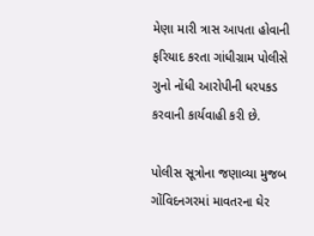મેણા મારી ત્રાસ આપતા હોવાની ફરિયાદ કરતા ગાંધીગ્રામ પોલીસે ગુનો નોંધી આરોપીની ધરપકડ કરવાની કાર્યવાહી કરી છે.

પોલીસ સૂત્રોના જણાવ્યા મુજબ ગોંવિદનગરમાં માવતરના ઘેર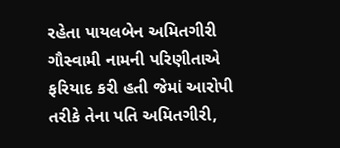રહેતા પાયલબેન અમિતગીરી ગૌસ્વામી નામની પરિણીતાએ ફરિયાદ કરી હતી જેમાં આરોપી તરીકે તેના પતિ અમિતગીરી,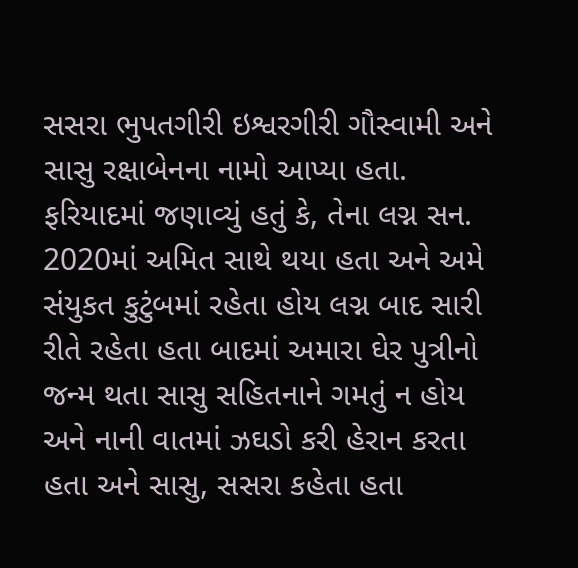સસરા ભુપતગીરી ઇશ્વરગીરી ગૌસ્વામી અને સાસુ રક્ષાબેનના નામો આપ્યા હતા. ફરિયાદમાં જણાવ્યું હતું કે, તેના લગ્ન સન. 2020માં અમિત સાથે થયા હતા અને અમે સંયુકત કુટુંબમાં રહેતા હોય લગ્ન બાદ સારી રીતે રહેતા હતા બાદમાં અમારા ઘેર પુત્રીનો જન્મ થતા સાસુ સહિતનાને ગમતું ન હોય અને નાની વાતમાં ઝઘડો કરી હેરાન કરતા હતા અને સાસુ, સસરા કહેતા હતા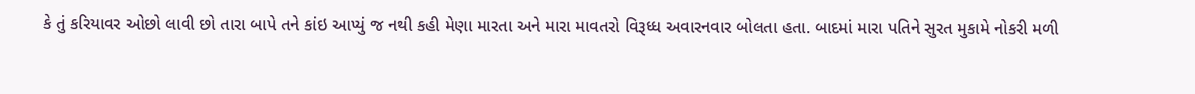કે તું કરિયાવર ઓછો લાવી છો તારા બાપે તને કાંઇ આપ્યું જ નથી કહી મેણા મારતા અને મારા માવતરો વિરૂધ્ધ અવારનવાર બોલતા હતા. બાદમાં મારા પતિને સુરત મુકામે નોકરી મળી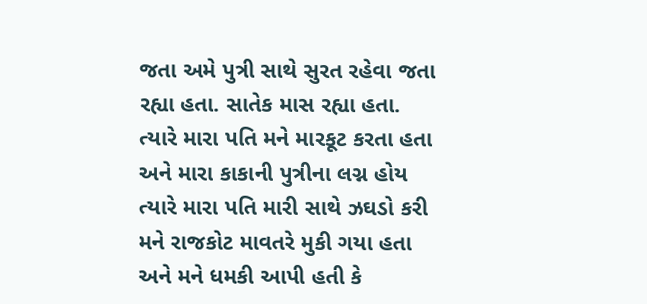જતા અમે પુત્રી સાથે સુરત રહેવા જતા રહ્યા હતા. સાતેક માસ રહ્યા હતા. ત્યારે મારા પતિ મને મારકૂટ કરતા હતા અને મારા કાકાની પુત્રીના લગ્ન હોય ત્યારે મારા પતિ મારી સાથે ઝઘડો કરી મને રાજકોટ માવતરે મુકી ગયા હતા અને મને ધમકી આપી હતી કે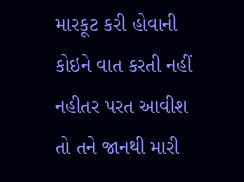મારકૂટ કરી હોવાની કોઇને વાત કરતી નહીં નહીતર પરત આવીશ તો તને જાનથી મારી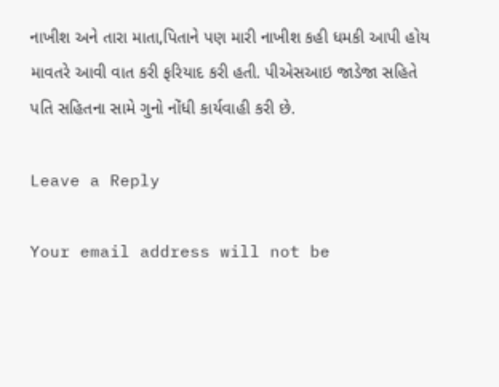નાખીશ અને તારા માતા,પિતાને પણ મારી નાખીશ કહી ધમકી આપી હોય માવતરે આવી વાત કરી ફરિયાદ કરી હતી. પીએસઆઇ જાડેજા સહિતે પતિ સહિતના સામે ગુનો નોંધી કાર્યવાહી કરી છે.

Leave a Reply

Your email address will not be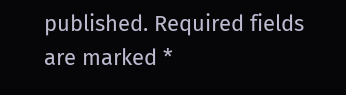published. Required fields are marked *